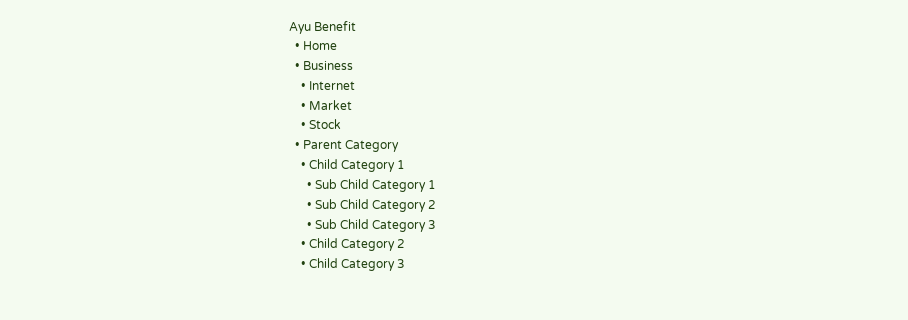Ayu Benefit
  • Home
  • Business
    • Internet
    • Market
    • Stock
  • Parent Category
    • Child Category 1
      • Sub Child Category 1
      • Sub Child Category 2
      • Sub Child Category 3
    • Child Category 2
    • Child Category 3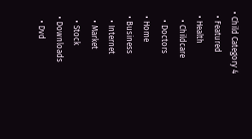• Child Category 4
  • Featured
  • Health
    • Childcare
    • Doctors
  • Home
  • Business
    • Internet
    • Market
    • Stock
  • Downloads
    • Dvd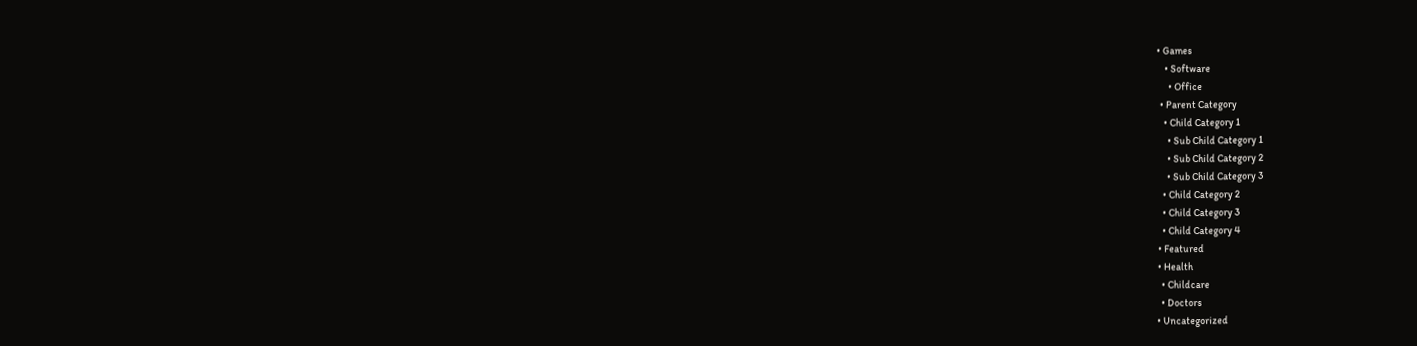• Games
    • Software
      • Office
  • Parent Category
    • Child Category 1
      • Sub Child Category 1
      • Sub Child Category 2
      • Sub Child Category 3
    • Child Category 2
    • Child Category 3
    • Child Category 4
  • Featured
  • Health
    • Childcare
    • Doctors
  • Uncategorized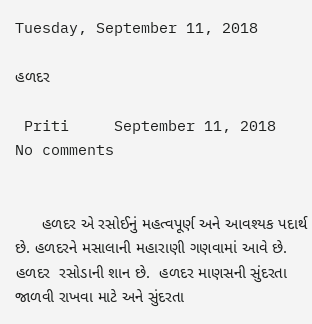Tuesday, September 11, 2018

હળદર

 Priti     September 11, 2018     No comments


      હળદર એ રસોઈનું મહત્વપૂર્ણ અને આવશ્યક પદાર્થ છે. હળદરને મસાલાની મહારાણી ગણવામાં આવે છે. હળદર  રસોડાની શાન છે.  હળદર માણસની સુંદરતા જાળવી રાખવા માટે અને સુંદરતા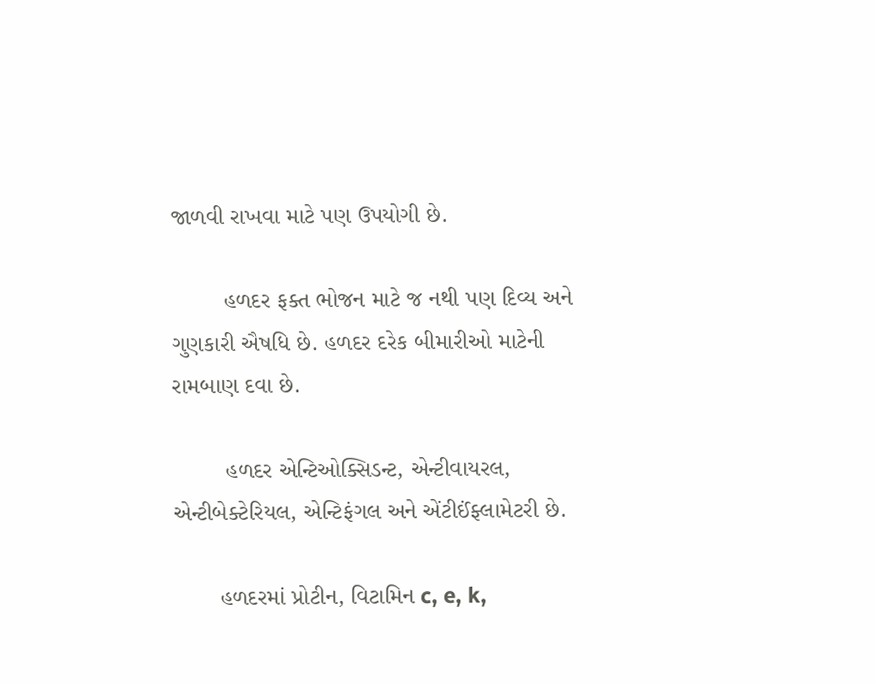જાળવી રાખવા માટે પણ ઉપયોગી છે.

        હળદર ફક્ત ભોજન માટે જ નથી પણ દિવ્ય અને ગુણકારી ઐષધિ છે. હળદર દરેક બીમારીઓ માટેની રામબાણ દવા છે.

        હળદર એન્ટિઓક્સિડન્ટ, એન્ટીવાયરલ,  એન્ટીબેક્ટેરિયલ, એન્ટિફંગલ અને એંટીઈંફ્લામેટરી છે.

       હળદરમાં પ્રોટીન, વિટામિન c, e, k,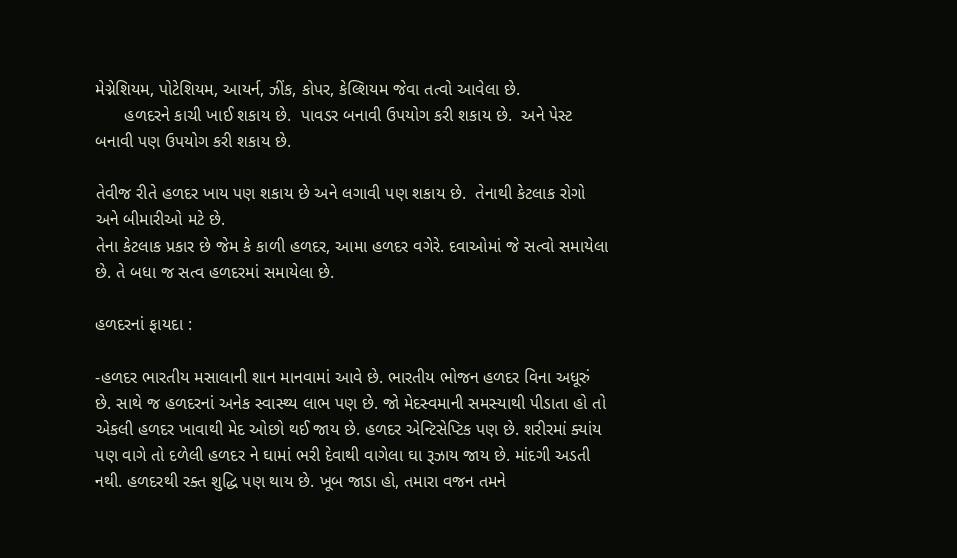મેગ્નેશિયમ, પોટેશિયમ, આયર્ન, ઝીંક, કોપર, કેલ્શિયમ જેવા તત્વો આવેલા છે.
      હળદરને કાચી ખાઈ શકાય છે.  પાવડર બનાવી ઉપયોગ કરી શકાય છે.  અને પેસ્ટ બનાવી પણ ઉપયોગ કરી શકાય છે.

તેવીજ રીતે હળદર ખાય પણ શકાય છે અને લગાવી પણ શકાય છે.  તેનાથી કેટલાક રોગો અને બીમારીઓ મટે છે.
તેના કેટલાક પ્રકાર છે જેમ કે કાળી હળદર, આમા હળદર વગેરે. દવાઓમાં જે સત્વો સમાયેલા છે. તે બધા જ સત્વ હળદરમાં સમાયેલા છે.

હળદરનાં ફાયદા :

-હળદર ભારતીય મસાલાની શાન માનવામાં આવે છે. ભારતીય ભોજન હળદર વિના અધૂરું છે. સાથે જ હળદરનાં અનેક સ્વાસ્થ્ય લાભ પણ છે. જો મેદસ્વમાની સમસ્યાથી પીડાતા હો તો એકલી હળદર ખાવાથી મેદ ઓછો થઈ જાય છે. હળદર એન્ટિસેપ્ટિક પણ છે. શરીરમાં ક્યાંય પણ વાગે તો દળેલી હળદર ને ઘામાં ભરી દેવાથી વાગેલા ઘા રૂઝાય જાય છે. માંદગી અડતી નથી. હળદરથી રક્ત શુદ્ધિ પણ થાય છે. ખૂબ જાડા હો, તમારા વજન તમને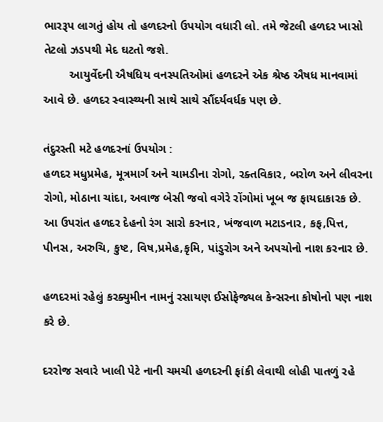ભારરૂપ લાગતું હોય તો હળદરનો ઉપયોગ વધારી લો. તમે જેટલી હળદર ખાસો તેટલો ઝડપથી મેદ ઘટતો જશે.
        આયુર્વેદની ઐષધિય વનસ્પતિઓમાં હળદરને એક શ્રેષ્ઠ ઐષધ માનવામાં આવે છે. હળદર સ્વાસ્થ્યની સાથે સાથે સૌંદર્યવર્ધક પણ છે.

તંદુરસ્તી મટે હળદરનાં ઉપયોગ :
હળદર મધુપ્રમેહ, મૂત્રમાર્ગ અને ચામડીના રોગો, રક્તવિકાર, બરોળ અને લીવરના રોગો, મોઠાના ચાંદા, અવાજ બેસી જવો વગેરે રોંગોમાં ખૂબ જ ફાયદાકારક છે. આ ઉપરાંત હળદર દેહનો રંગ સારો કરનાર, ખંજવાળ મટાડનાર, કફ,પિત્ત, પીનસ, અરુચિ, કુષ્ટ, વિષ,પ્રમેહ,કૃમિ, પાંડુરોગ અને અપચોનો નાશ કરનાર છે.

હળદરમાં રહેલું કરક્યુમીન નામનું રસાયણ ઈસોફેજ્યલ કેન્સરના કોષોનો પણ નાશ કરે છે.

દરરોજ સવારે ખાલી પેટે નાની ચમચી હળદરની ફાંકી લેવાથી લોહી પાતળું રહે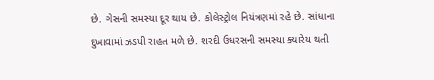છે. ગેસની સમસ્યા દૂર થાય છે. કોલેસ્ટ્રોલ નિયંત્રણમાં રહે છે. સાંધાના દુખાવામાં ઝડપી રાહત મળે છે. શરદી ઉધરસની સમસ્યા ક્યારેય થતી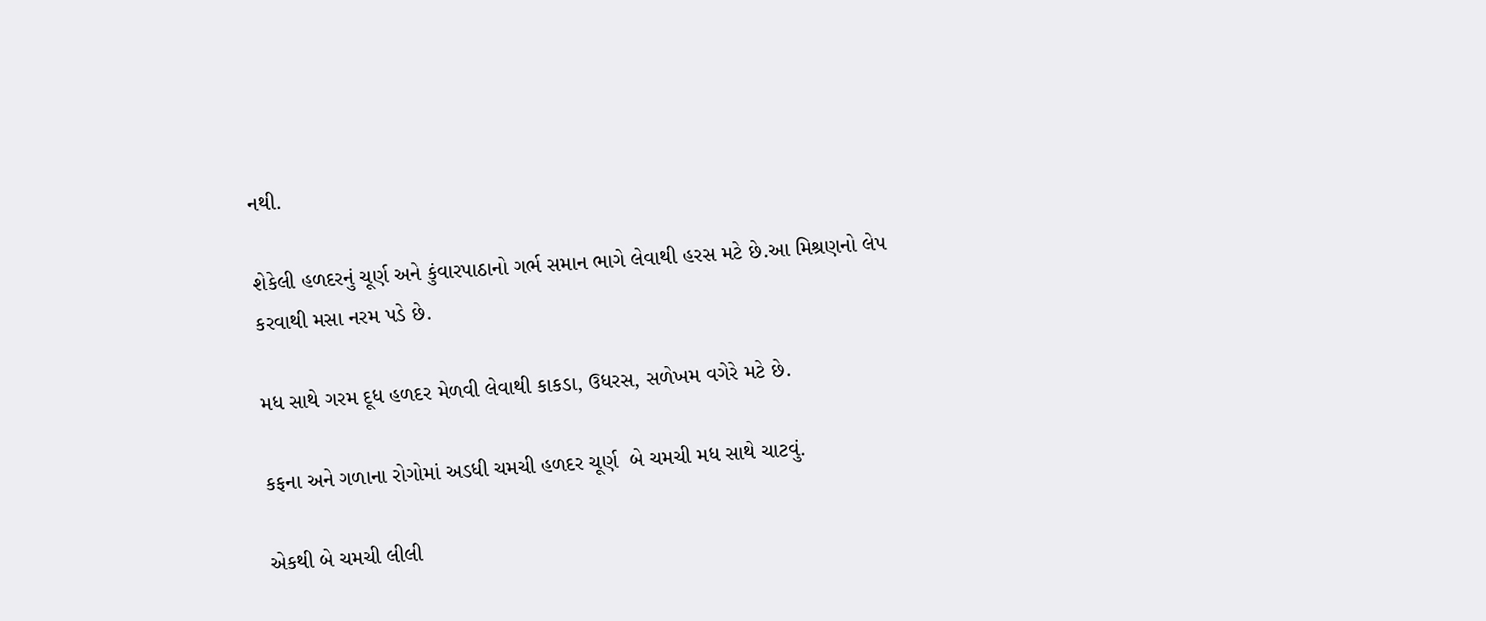નથી.

શેકેલી હળદરનું ચૂર્ણ અને કુંવારપાઠાનો ગર્ભ સમાન ભાગે લેવાથી હરસ મટે છે.આ મિશ્રણનો લેપ કરવાથી મસા નરમ પડે છે.

મધ સાથે ગરમ દૂધ હળદર મેળવી લેવાથી કાકડા, ઉધરસ, સળેખમ વગેરે મટે છે.

કફના અને ગળાના રોગોમાં અડધી ચમચી હળદર ચૂર્ણ  બે ચમચી મધ સાથે ચાટવું.

એકથી બે ચમચી લીલી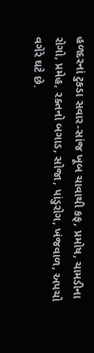હળદરનાં ટુકડા સવાર-સાંજ ખૂબ ચાવાથી કફ, પ્રમોષ, ચામડીના રોગો, પ્રમેહ, રક્તનો બગાડ, સોજા, પાંડુરોગ, ખંજવાળ, અપચો વગેરે ઘટે છે.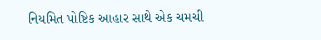નિયમિત પોષ્ટિક આહાર સાથે એક ચમચી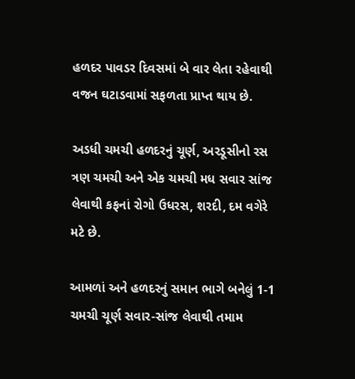હળદર પાવડર દિવસમાં બે વાર લેતા રહેવાથી વજન ઘટાડવામાં સફળતા પ્રાપ્ત થાય છે.

અડધી ચમચી હળદરનું ચૂર્ણ, અરડૂસીનો રસ ત્રણ ચમચી અને એક ચમચી મધ સવાર સાંજ લેવાથી કફનાં રોગો ઉધરસ, શરદી, દમ વગેરે મટે છે.

આમળાં અને હળદરનું સમાન ભાગે બનેલું 1-1 ચમચી ચૂર્ણ સવાર-સાંજ લેવાથી તમામ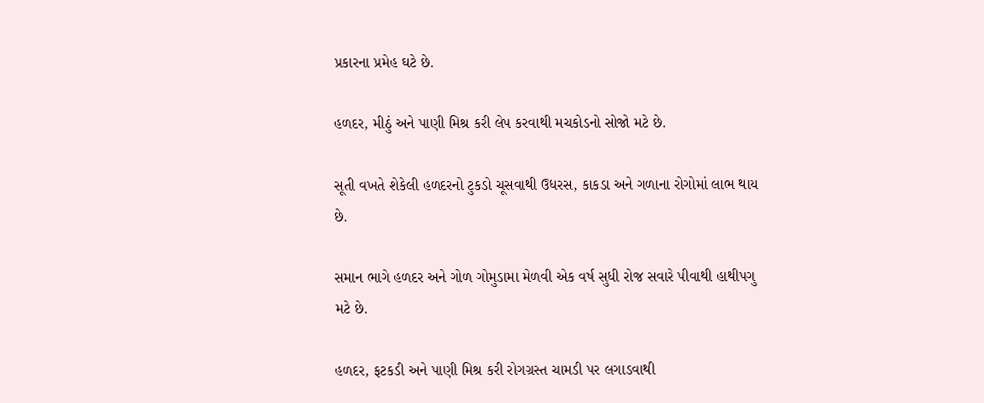પ્રકારના પ્રમેહ ઘટે છે.

હળદર, મીઠું અને પાણી મિશ્ર કરી લેપ કરવાથી મચકોડનો સોજો મટે છે.

સૂતી વખતે શેકેલી હળદરનો ટુકડો ચૂસવાથી ઉધરસ, કાકડા અને ગળાના રોગોમાં લાભ થાય છે.

સમાન ભાગે હળદર અને ગોળ ગોમુડામા મેળવી એક વર્ષ સુધી રોજ સવારે પીવાથી હાથીપગુ મટે છે.

હળદર, ફટકડી અને પાણી મિશ્ર કરી રોગગ્રસ્ત ચામડી પર લગાડવાથી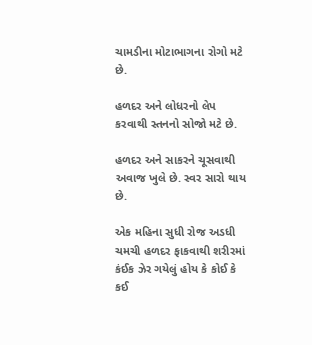ચામડીના મોટાભાગના રોગો મટે છે.

હળદર અને લોધરનો લેપ કરવાથી સ્તનનો સોજો મટે છે.

હળદર અને સાકરને ચૂસવાથી અવાજ ખુલે છે. સ્વર સારો થાય છે.

એક મહિના સુધી રોજ અડધી ચમચી હળદર ફાકવાથી શરીરમાં કંઈક ઝેર ગયેલું હોય કે કોઈ કે કઈ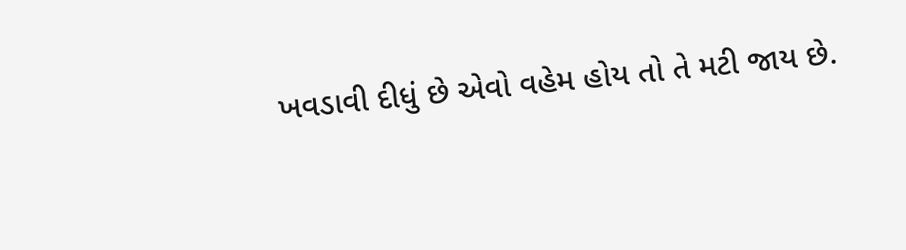ખવડાવી દીધું છે એવો વહેમ હોય તો તે મટી જાય છે.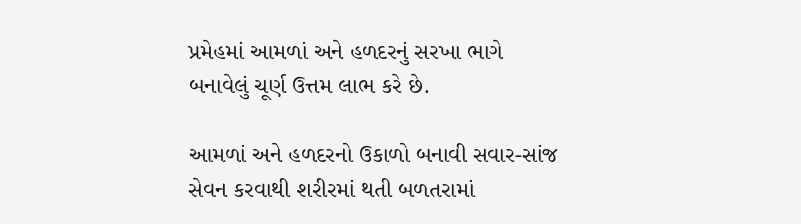પ્રમેહમાં આમળાં અને હળદરનું સરખા ભાગે બનાવેલું ચૂર્ણ ઉત્તમ લાભ કરે છે.

આમળાં અને હળદરનો ઉકાળો બનાવી સવાર-સાંજ સેવન કરવાથી શરીરમાં થતી બળતરામાં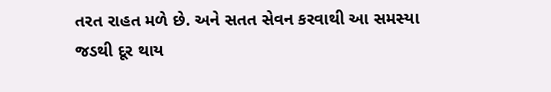તરત રાહત મળે છે. અને સતત સેવન કરવાથી આ સમસ્યા જડથી દૂર થાય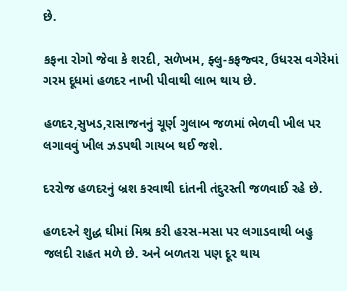છે.

કફના રોગો જેવા કે શરદી, સળેખમ, ફ્લુ-કફજ્વર, ઉધરસ વગેરેમાં ગરમ દૂધમાં હળદર નાખી પીવાથી લાભ થાય છે.

હળદર,સુખડ,રાસાજનનું ચૂર્ણ ગુલાબ જળમાં ભેળવી ખીલ પર લગાવવું ખીલ ઝડપથી ગાયબ થઈ જશે.

દરરોજ હળદરનું બ્રશ કરવાથી દાંતની તંદુરસ્તી જળવાઈ રહે છે.

હળદરને શુદ્ધ ઘીમાં મિશ્ર કરી હરસ-મસા પર લગાડવાથી બહુ જલદી રાહત મળે છે. અને બળતરા પણ દૂર થાય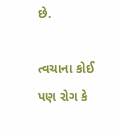છે.

ત્વચાના કોઈ પણ રોગ કે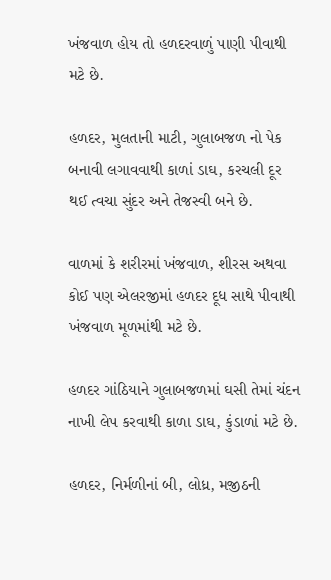ખંજવાળ હોય તો હળદરવાળું પાણી પીવાથી મટે છે.

હળદર, મુલતાની માટી, ગુલાબજળ નો પેક બનાવી લગાવવાથી કાળાં ડાઘ, કરચલી દૂર થઈ ત્વચા સુંદર અને તેજસ્વી બને છે.

વાળમાં કે શરીરમાં ખંજવાળ, શીરસ અથવા કોઈ પણ એલરજીમાં હળદર દૂધ સાથે પીવાથી ખંજવાળ મૂળમાંથી મટે છે.

હળદર ગાંઠિયાને ગુલાબજળમાં ઘસી તેમાં ચંદન નાખી લેપ કરવાથી કાળા ડાઘ, કુંડાળાં મટે છે.

હળદર, નિર્મળીનાં બી, લોધ્ર, મજીઠની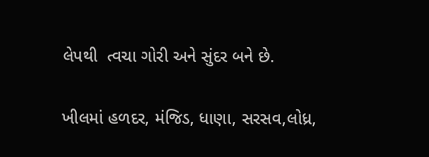લેપથી  ત્વચા ગોરી અને સુંદર બને છે.

ખીલમાં હળદર, મંજિડ, ધાણા, સરસવ,લોધ્ર,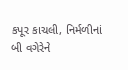કપૂર કાચલી, નિર્મળીનાં બી વગેરેને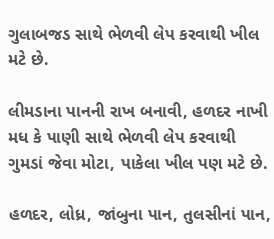ગુલાબજડ સાથે ભેળવી લેપ કરવાથી ખીલ મટે છે.

લીમડાના પાનની રાખ બનાવી, હળદર નાખી મધ કે પાણી સાથે ભેળવી લેપ કરવાથી ગુમડાં જેવા મોટા, પાકેલા ખીલ પણ મટે છે.

હળદર, લોધ્ર, જાંબુના પાન, તુલસીનાં પાન,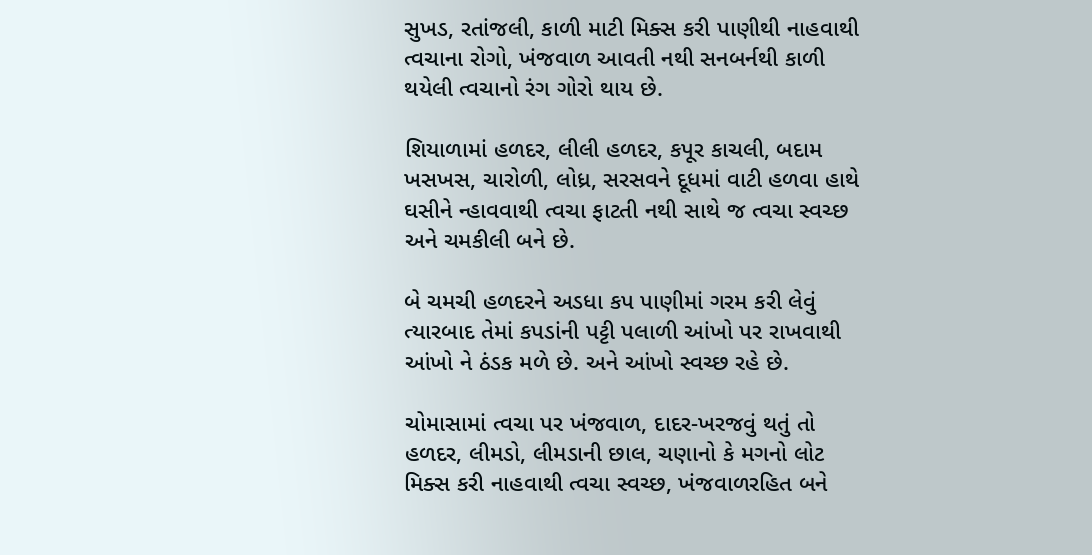સુખડ, રતાંજલી, કાળી માટી મિક્સ કરી પાણીથી નાહવાથી ત્વચાના રોગો, ખંજવાળ આવતી નથી સનબર્નથી કાળી થયેલી ત્વચાનો રંગ ગોરો થાય છે.

શિયાળામાં હળદર, લીલી હળદર, કપૂર કાચલી, બદામ ખસખસ, ચારોળી, લોધ્ર, સરસવને દૂધમાં વાટી હળવા હાથે ઘસીને ન્હાવવાથી ત્વચા ફાટતી નથી સાથે જ ત્વચા સ્વચ્છ અને ચમકીલી બને છે.

બે ચમચી હળદરને અડધા કપ પાણીમાં ગરમ કરી લેવું ત્યારબાદ તેમાં કપડાંની પટ્ટી પલાળી આંખો પર રાખવાથી આંખો ને ઠંડક મળે છે. અને આંખો સ્વચ્છ રહે છે.

ચોમાસામાં ત્વચા પર ખંજવાળ, દાદર-ખરજવું થતું તો હળદર, લીમડો, લીમડાની છાલ, ચણાનો કે મગનો લોટ મિક્સ કરી નાહવાથી ત્વચા સ્વચ્છ, ખંજવાળરહિત બને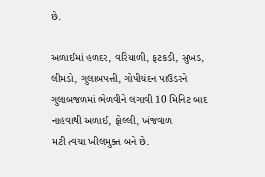છે.

અળાઈમાં હળદર, વરિયાળી, ફટકડી, સુખડ, લીમડો, ગુલાબપત્તી, ગોપીચંદન પાઉડરને ગુલાબજળમાં ભેળવીને લગાવી 10 મિનિટ બાદ નાહવાથી અળાઈ, ફોલ્લી, ખંજવાળ
મટી ત્વચા ખીલમુક્ત બને છે.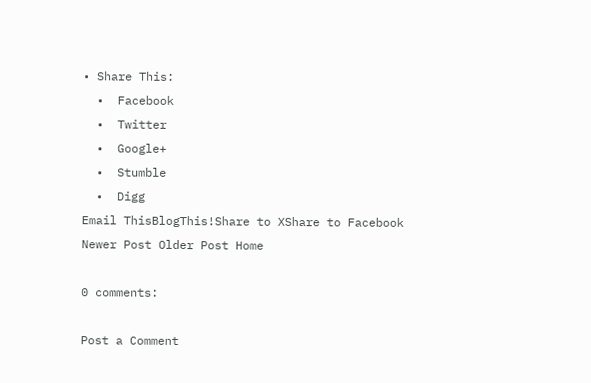• Share This:
  •  Facebook
  •  Twitter
  •  Google+
  •  Stumble
  •  Digg
Email ThisBlogThis!Share to XShare to Facebook
Newer Post Older Post Home

0 comments:

Post a Comment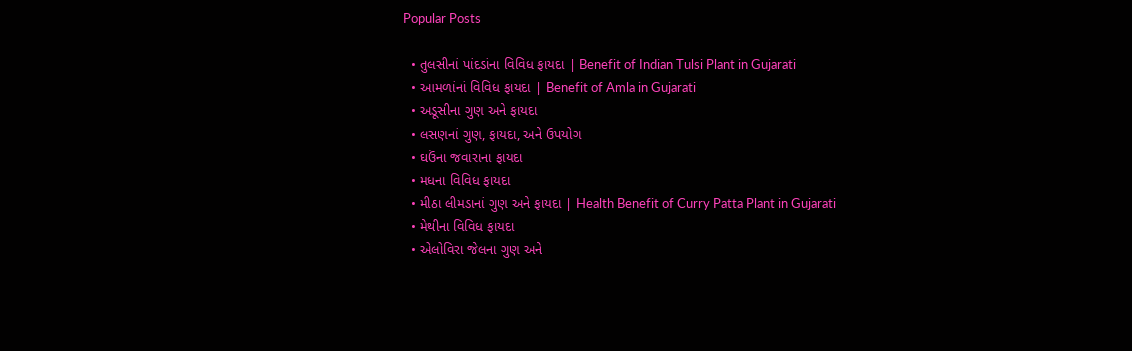Popular Posts

  • તુલસીનાં પાંદડાંના વિવિધ ફાયદા | Benefit of Indian Tulsi Plant in Gujarati
  • આમળાંનાં વિવિધ ફાયદા | Benefit of Amla in Gujarati
  • અડૂસીના ગુણ અને ફાયદા
  • લસણનાં ગુણ, ફાયદા, અને ઉપયોગ
  • ઘઉંના જવારાના ફાયદા
  • મધના વિવિધ ફાયદા
  • મીઠા લીમડાનાં ગુણ અને ફાયદા | Health Benefit of Curry Patta Plant in Gujarati
  • મેથીના વિવિધ ફાયદા
  • એલોવિરા જેલના ગુણ અને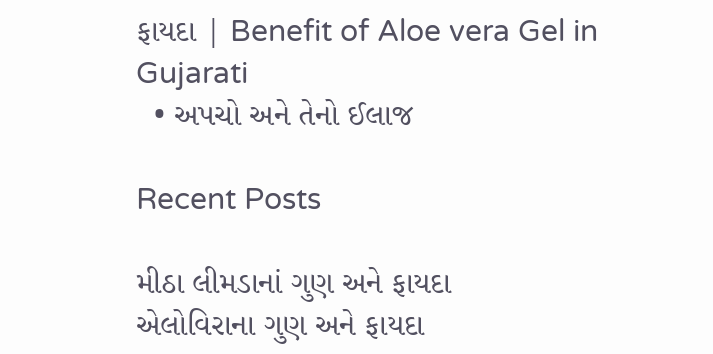ફાયદા | Benefit of Aloe vera Gel in Gujarati
  • અપચો અને તેનો ઈલાજ

Recent Posts

મીઠા લીમડાનાં ગુણ અને ફાયદા
એલોવિરાના ગુણ અને ફાયદા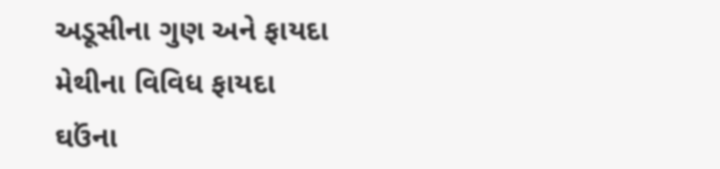અડૂસીના ગુણ અને ફાયદા
મેથીના વિવિધ ફાયદા
ઘઉંના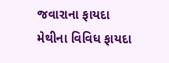જવારાના ફાયદા
મેથીના વિવિધ ફાયદા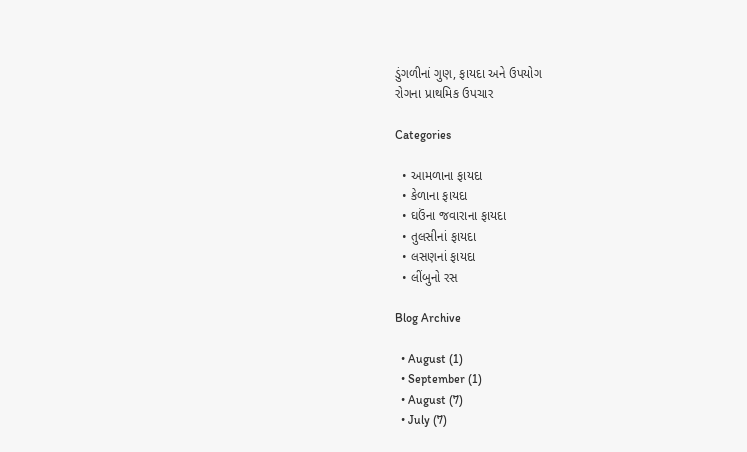ડુંગળીનાં ગુણ, ફાયદા અને ઉપયોગ
રોગના પ્રાથમિક ઉપચાર

Categories

  • આમળાના ફાયદા
  • કેળાના ફાયદા
  • ઘઉંના જવારાના ફાયદા
  • તુલસીનાં ફાયદા
  • લસણનાં ફાયદા
  • લીંબુનો રસ

Blog Archive

  • August (1)
  • September (1)
  • August (7)
  • July (7)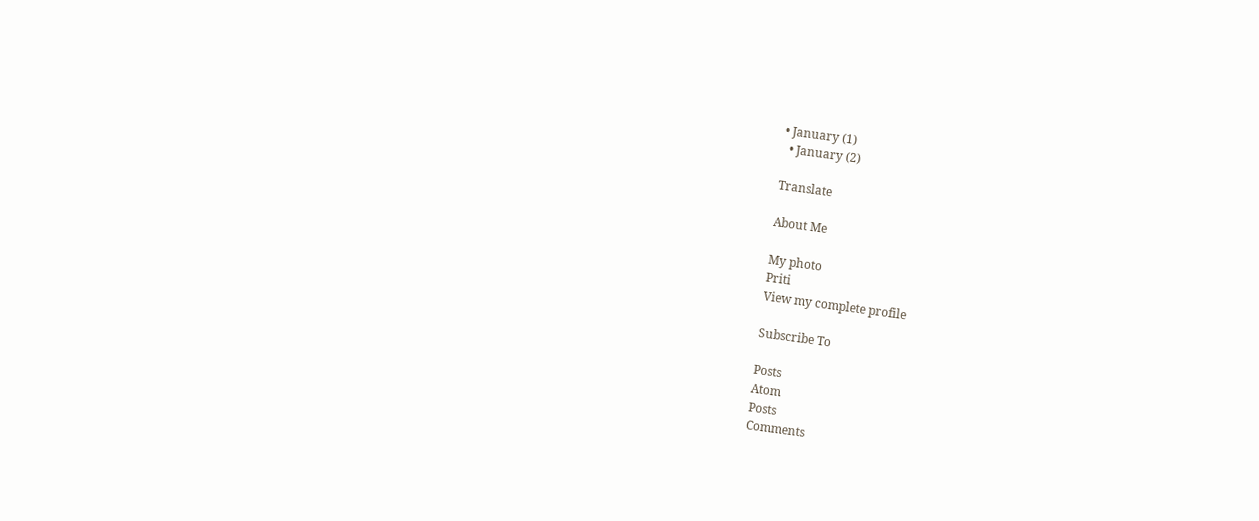• January (1)
  • January (2)

Translate

About Me

My photo
Priti
View my complete profile

Subscribe To

Posts
Atom
Posts
Comments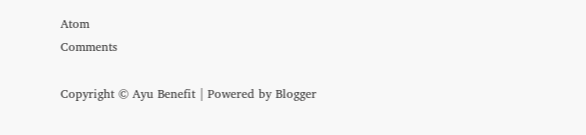Atom
Comments

Copyright © Ayu Benefit | Powered by Blogger